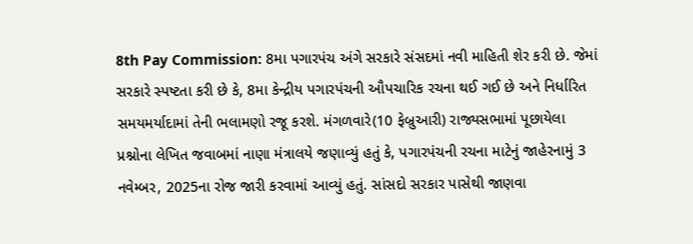8th Pay Commission: 8મા પગારપંચ અંગે સરકારે સંસદમાં નવી માહિતી શેર કરી છે. જેમાં સરકારે સ્પષ્ટતા કરી છે કે, 8મા કેન્દ્રીય પગારપંચની ઔપચારિક રચના થઈ ગઈ છે અને નિર્ધારિત સમયમર્યાદામાં તેની ભલામણો રજૂ કરશે. મંગળવારે(10 ફેબ્રુઆરી) રાજ્યસભામાં પૂછાયેલા પ્રશ્નોના લેખિત જવાબમાં નાણા મંત્રાલયે જણાવ્યું હતું કે, પગારપંચની રચના માટેનું જાહેરનામું 3 નવેમ્બર, 2025ના રોજ જારી કરવામાં આવ્યું હતું. સાંસદો સરકાર પાસેથી જાણવા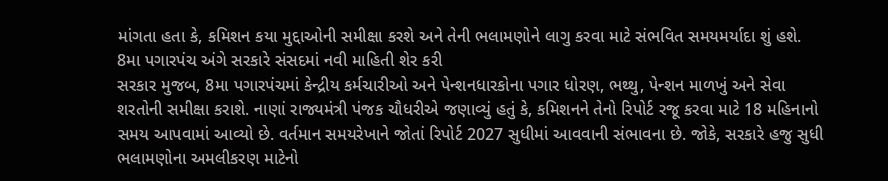માંગતા હતા કે, કમિશન કયા મુદ્દાઓની સમીક્ષા કરશે અને તેની ભલામણોને લાગુ કરવા માટે સંભવિત સમયમર્યાદા શું હશે.
8મા પગારપંચ અંગે સરકારે સંસદમાં નવી માહિતી શેર કરી
સરકાર મુજબ, 8મા પગારપંચમાં કેન્દ્રીય કર્મચારીઓ અને પેન્શનધારકોના પગાર ધોરણ, ભથ્થુ, પેન્શન માળખું અને સેવા શરતોની સમીક્ષા કરાશે. નાણાં રાજ્યમંત્રી પંજક ચૌધરીએ જણાવ્યું હતું કે, કમિશનને તેનો રિપોર્ટ રજૂ કરવા માટે 18 મહિનાનો સમય આપવામાં આવ્યો છે. વર્તમાન સમયરેખાને જોતાં રિપોર્ટ 2027 સુધીમાં આવવાની સંભાવના છે. જોકે, સરકારે હજુ સુધી ભલામણોના અમલીકરણ માટેનો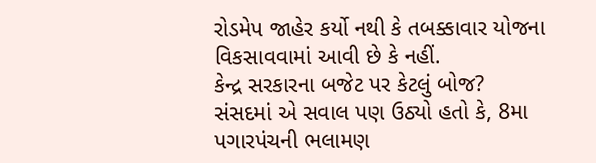રોડમેપ જાહેર કર્યો નથી કે તબક્કાવાર યોજના વિકસાવવામાં આવી છે કે નહીં.
કેન્દ્ર સરકારના બજેટ પર કેટલું બોજ?
સંસદમાં એ સવાલ પણ ઉઠ્યો હતો કે, 8મા પગારપંચની ભલામણ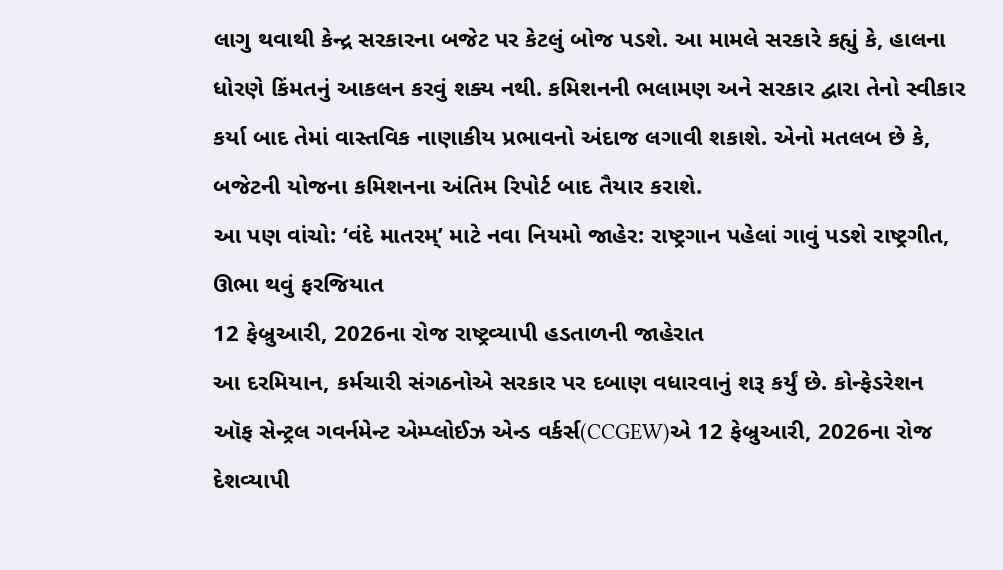લાગુ થવાથી કેન્દ્ર સરકારના બજેટ પર કેટલું બોજ પડશે. આ મામલે સરકારે કહ્યું કે, હાલના ધોરણે કિંમતનું આકલન કરવું શક્ય નથી. કમિશનની ભલામણ અને સરકાર દ્વારા તેનો સ્વીકાર કર્યા બાદ તેમાં વાસ્તવિક નાણાકીય પ્રભાવનો અંદાજ લગાવી શકાશે. એનો મતલબ છે કે, બજેટની યોજના કમિશનના અંતિમ રિપોર્ટ બાદ તૈયાર કરાશે.
આ પણ વાંચો: ‘વંદે માતરમ્’ માટે નવા નિયમો જાહેર: રાષ્ટ્રગાન પહેલાં ગાવું પડશે રાષ્ટ્રગીત, ઊભા થવું ફરજિયાત
12 ફેબ્રુઆરી, 2026ના રોજ રાષ્ટ્રવ્યાપી હડતાળની જાહેરાત
આ દરમિયાન, કર્મચારી સંગઠનોએ સરકાર પર દબાણ વધારવાનું શરૂ કર્યું છે. કોન્ફેડરેશન ઑફ સેન્ટ્રલ ગવર્નમેન્ટ એમ્પ્લોઈઝ એન્ડ વર્કર્સ(CCGEW)એ 12 ફેબ્રુઆરી, 2026ના રોજ દેશવ્યાપી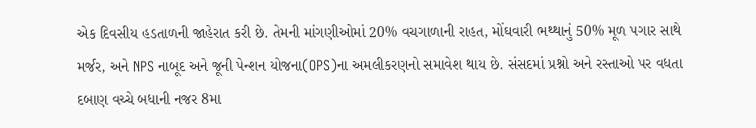એક દિવસીય હડતાળની જાહેરાત કરી છે. તેમની માંગણીઓમાં 20% વચગાળાની રાહત, મોંઘવારી ભથ્થાનું 50% મૂળ પગાર સાથે મર્જર, અને NPS નાબૂદ અને જૂની પેન્શન યોજના(OPS)ના અમલીકરણનો સમાવેશ થાય છે. સંસદમાં પ્રશ્નો અને રસ્તાઓ પર વધતા દબાણ વચ્ચે બધાની નજર 8મા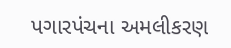પગારપંચના અમલીકરણ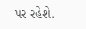પર રહેશે.